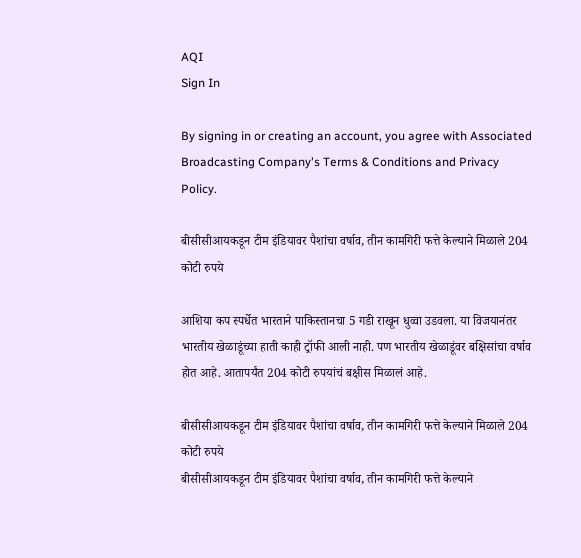AQI
Sign In

By signing in or creating an account, you agree with Associated Broadcasting Company's Terms & Conditions and Privacy Policy.

बीसीसीआयकडून टीम इंडियावर पैशांचा वर्षाव, तीन कामगिरी फत्ते केल्याने मिळाले 204 कोटी रुपये

आशिया कप स्पर्धेत भारताने पाकिस्तानचा 5 गडी राखून धुव्वा उडवला. या विजयानंतर भारतीय खेळाडूंच्या हाती काही ट्रॉफी आली नाही. पण भारतीय खेळाडूंवर बक्षिसांचा वर्षाव होत आहे. आतापर्यंत 204 कोटी रुपयांचं बक्षीस मिळालं आहे.

बीसीसीआयकडून टीम इंडियावर पैशांचा वर्षाव, तीन कामगिरी फत्ते केल्याने मिळाले 204 कोटी रुपये
बीसीसीआयकडून टीम इंडियावर पैशांचा वर्षाव, तीन कामगिरी फत्ते केल्याने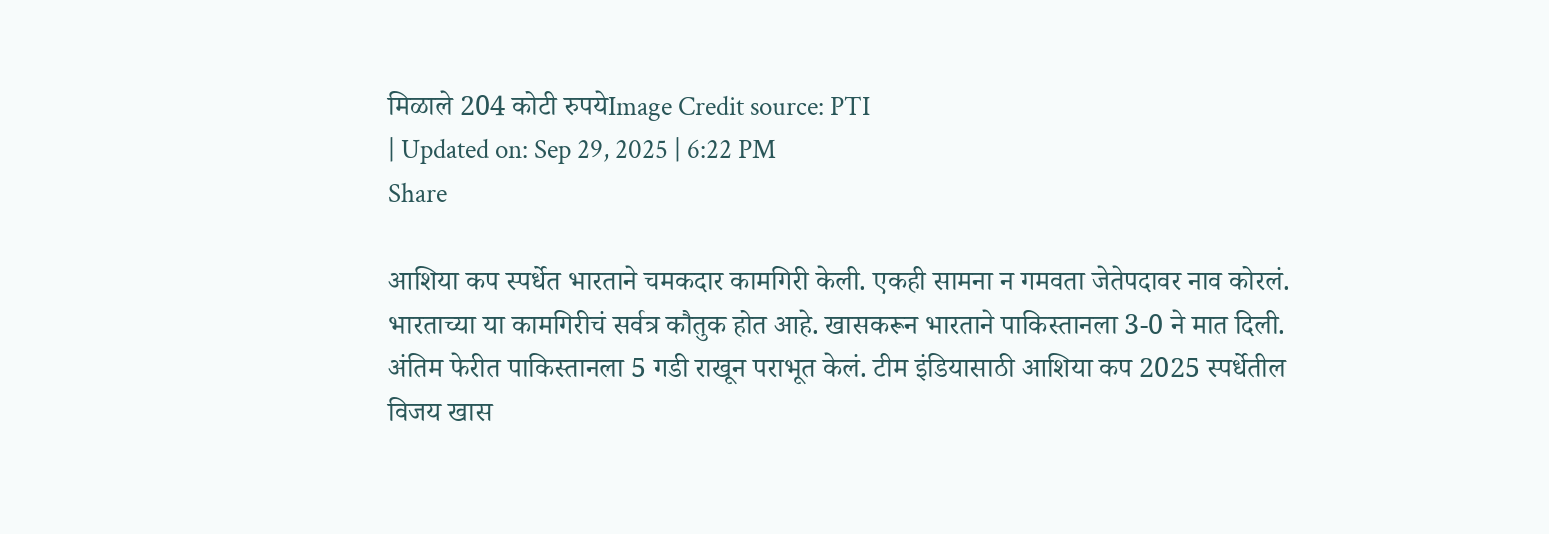मिळाले 204 कोटी रुपयेImage Credit source: PTI
| Updated on: Sep 29, 2025 | 6:22 PM
Share

आशिया कप स्पर्धेत भारताने चमकदार कामगिरी केली. एकही सामना न गमवता जेतेपदावर नाव कोरलं. भारताच्या या कामगिरीचं सर्वत्र कौतुक होत आहे. खासकरून भारताने पाकिस्तानला 3-0 ने मात दिली. अंतिम फेरीत पाकिस्तानला 5 गडी राखून पराभूत केलं. टीम इंडियासाठी आशिया कप 2025 स्पर्धेतील विजय खास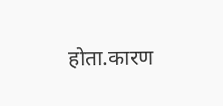होता.कारण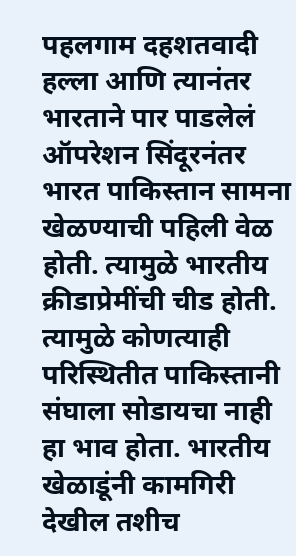पहलगाम दहशतवादी हल्ला आणि त्यानंतर भारताने पार पाडलेलं ऑपरेशन सिंदूरनंतर भारत पाकिस्तान सामना खेळण्याची पहिली वेळ होती. त्यामुळे भारतीय क्रीडाप्रेमींची चीड होती. त्यामुळे कोणत्याही परिस्थितीत पाकिस्तानी संघाला सोडायचा नाही हा भाव होता. भारतीय खेळाडूंनी कामगिरी देखील तशीच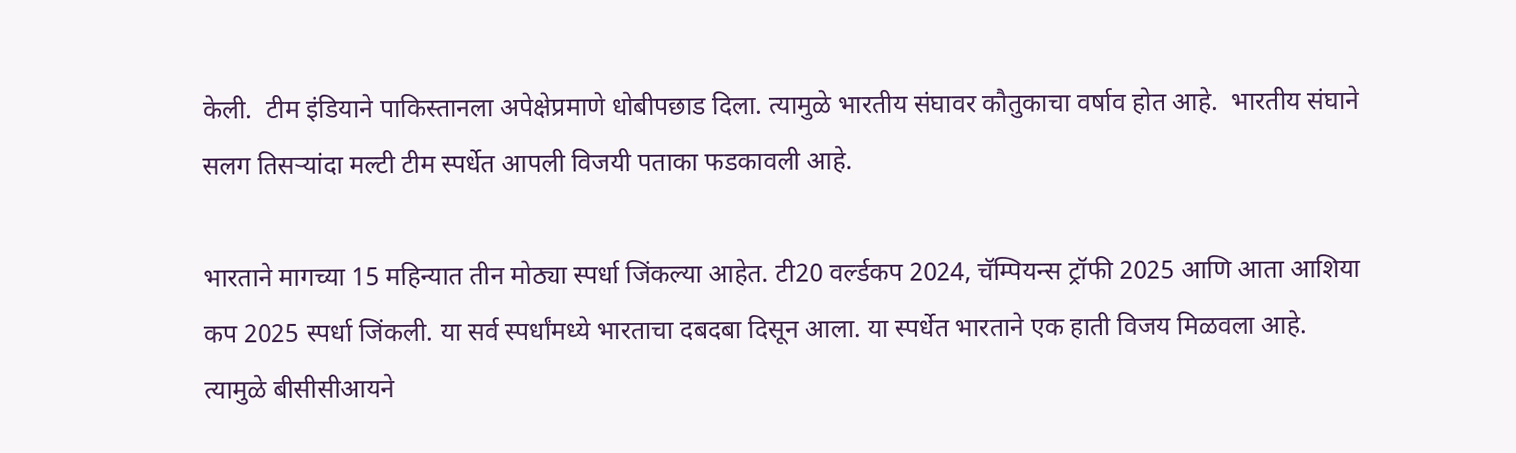केली.  टीम इंडियाने पाकिस्तानला अपेक्षेप्रमाणे धोबीपछाड दिला. त्यामुळे भारतीय संघावर कौतुकाचा वर्षाव होत आहे.  भारतीय संघाने सलग तिसऱ्यांदा मल्टी टीम स्पर्धेत आपली विजयी पताका फडकावली आहे.

भारताने मागच्या 15 महिन्यात तीन मोठ्या स्पर्धा जिंकल्या आहेत. टी20 वर्ल्डकप 2024, चॅम्पियन्स ट्रॉफी 2025 आणि आता आशिया कप 2025 स्पर्धा जिंकली. या सर्व स्पर्धांमध्ये भारताचा दबदबा दिसून आला. या स्पर्धेत भारताने एक हाती विजय मिळवला आहे. त्यामुळे बीसीसीआयने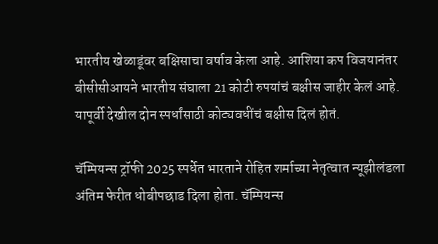भारतीय खेळाडूंवर बक्षिसाचा वर्षाव केला आहे. आशिया कप विजयानंतर बीसीसीआयने भारतीय संघाला 21 कोटी रुपयांचं बक्षीस जाहीर केलं आहे. यापूर्वी देखील दोन स्पर्धांसाठी कोट्यवधींचं बक्षीस दिलं होतं.

चॅम्पियन्स ट्रॉफी 2025 स्पर्धेत भारताने रोहित शर्माच्या नेतृत्वात न्यूझीलंडला अंतिम फेरीत धोबीपछाड दिला होता. चॅम्पियन्स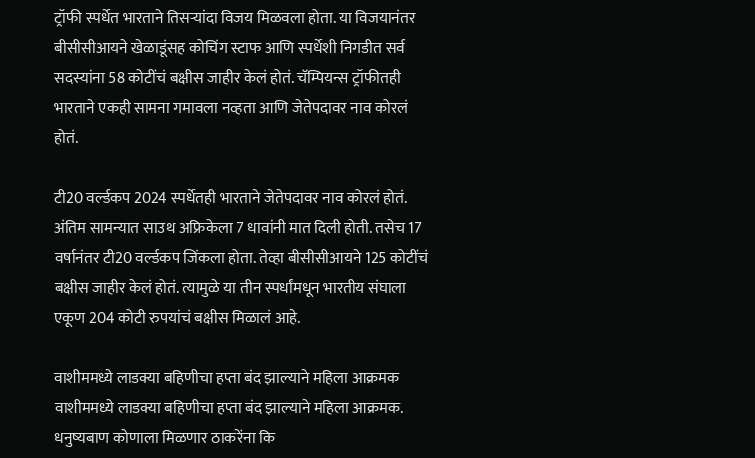ट्रॉफी स्पर्धेत भारताने तिसऱ्यांदा विजय मिळवला होता. या विजयानंतर बीसीसीआयने खेळाडूंसह कोचिंग स्टाफ आणि स्पर्धेशी निगडीत सर्व सदस्यांना 58 कोटींचं बक्षीस जाहीर केलं होतं. चॅम्पियन्स ट्रॉफीतही भारताने एकही सामना गमावला नव्हता आणि जेतेपदावर नाव कोरलं होतं.

टी20 वर्ल्डकप 2024 स्पर्धेतही भारताने जेतेपदावर नाव कोरलं होतं. अंतिम सामन्यात साउथ अफ्रिकेला 7 धावांनी मात दिली होती. तसेच 17 वर्षानंतर टी20 वर्ल्डकप जिंकला होता. तेव्हा बीसीसीआयने 125 कोटींचं बक्षीस जाहीर केलं होतं. त्यामुळे या तीन स्पर्धांमधून भारतीय संघाला एकूण 204 कोटी रुपयांचं बक्षीस मिळालं आहे.

वाशीममध्ये लाडक्या बहिणीचा हप्ता बंद झाल्याने महिला आक्रमक
वाशीममध्ये लाडक्या बहिणीचा हप्ता बंद झाल्याने महिला आक्रमक.
धनुष्यबाण कोणाला मिळणार ठाकरेंना कि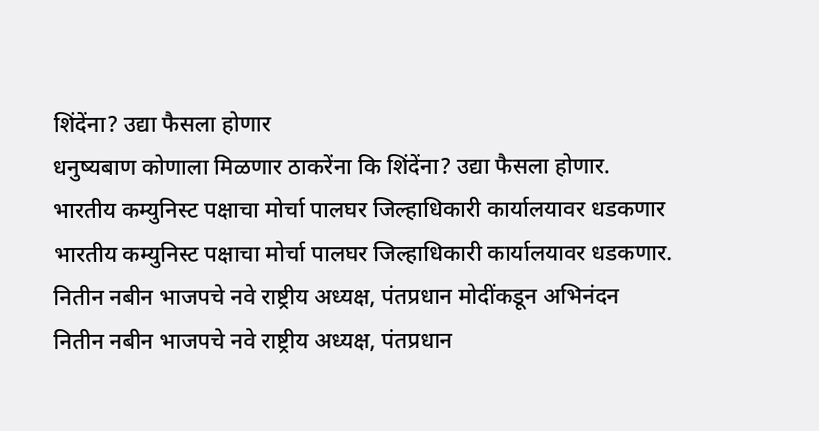शिंदेंना? उद्या फैसला होणार
धनुष्यबाण कोणाला मिळणार ठाकरेंना कि शिंदेंना? उद्या फैसला होणार.
भारतीय कम्युनिस्ट पक्षाचा मोर्चा पालघर जिल्हाधिकारी कार्यालयावर धडकणार
भारतीय कम्युनिस्ट पक्षाचा मोर्चा पालघर जिल्हाधिकारी कार्यालयावर धडकणार.
नितीन नबीन भाजपचे नवे राष्ट्रीय अध्यक्ष, पंतप्रधान मोदींकडून अभिनंदन
नितीन नबीन भाजपचे नवे राष्ट्रीय अध्यक्ष, पंतप्रधान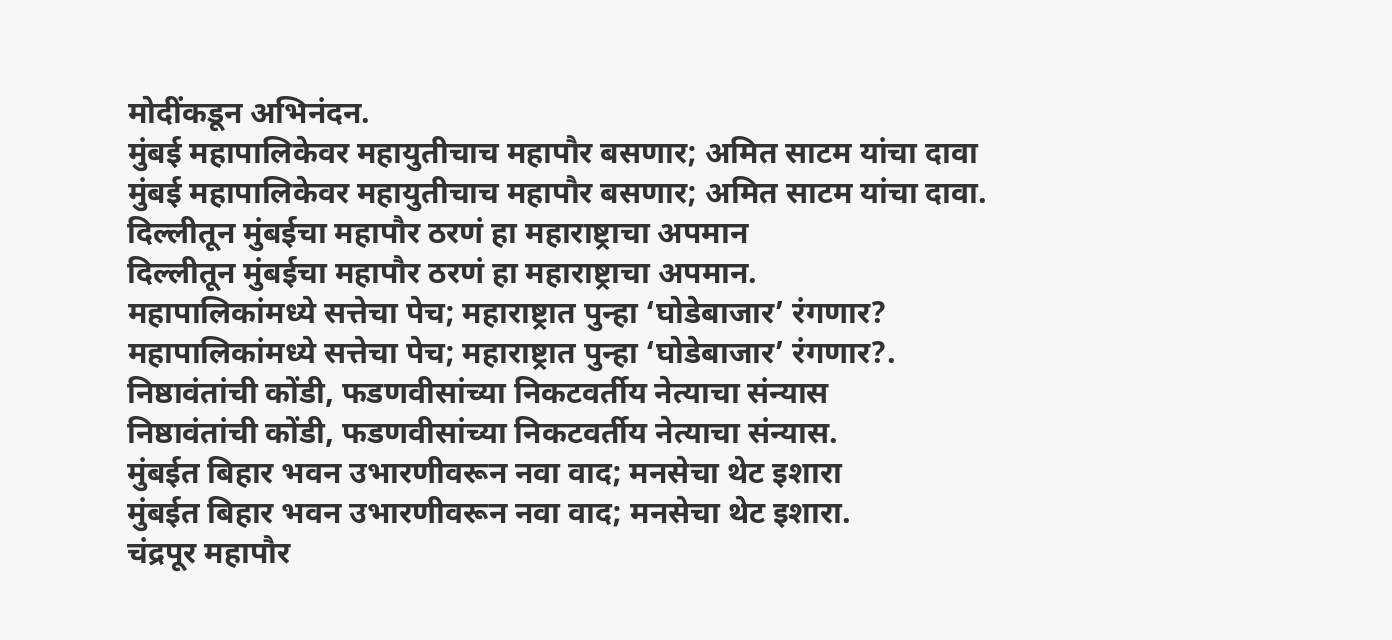मोदींकडून अभिनंदन.
मुंबई महापालिकेवर महायुतीचाच महापौर बसणार; अमित साटम यांचा दावा
मुंबई महापालिकेवर महायुतीचाच महापौर बसणार; अमित साटम यांचा दावा.
दिल्लीतून मुंबईचा महापौर ठरणं हा महाराष्ट्राचा अपमान
दिल्लीतून मुंबईचा महापौर ठरणं हा महाराष्ट्राचा अपमान.
महापालिकांमध्ये सत्तेचा पेच; महाराष्ट्रात पुन्हा ‘घोडेबाजार’ रंगणार?
महापालिकांमध्ये सत्तेचा पेच; महाराष्ट्रात पुन्हा ‘घोडेबाजार’ रंगणार?.
निष्ठावंतांची कोंडी, फडणवीसांच्या निकटवर्तीय नेत्याचा संन्यास
निष्ठावंतांची कोंडी, फडणवीसांच्या निकटवर्तीय नेत्याचा संन्यास.
मुंबईत बिहार भवन उभारणीवरून नवा वाद; मनसेचा थेट इशारा
मुंबईत बिहार भवन उभारणीवरून नवा वाद; मनसेचा थेट इशारा.
चंद्रपूर महापौर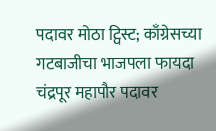पदावर मोठा ट्विस्ट; काँग्रेसच्या गटबाजीचा भाजपला फायदा
चंद्रपूर महापौर पदावर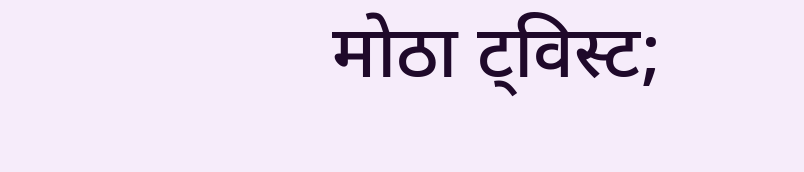मोठा ट्विस्ट;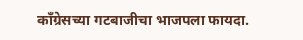काँग्रेसच्या गटबाजीचा भाजपला फायदा.